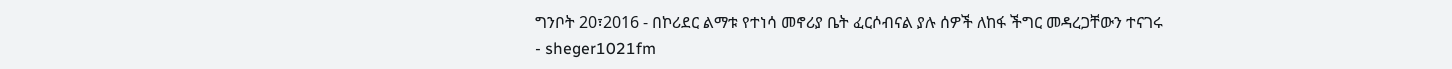ግንቦት 20፣2016 - በኮሪደር ልማቱ የተነሳ መኖሪያ ቤት ፈርሶብናል ያሉ ሰዎች ለከፋ ችግር መዳረጋቸውን ተናገሩ
- sheger1021fm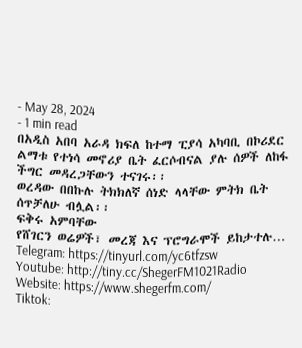- May 28, 2024
- 1 min read
በአዲስ አበባ አራዳ ክፍለ ከተማ ፒያሳ አካባቢ በኮሪደር ልማቱ የተነሳ መኖሪያ ቤት ፈርሶብናል ያሉ ሰዎች ለከፋ ችግር መዳረጋቸውን ተናገሩ፡፡
ወረዳው በበኩሉ ትክክለኛ ሰነድ ላላቸው ምትክ ቤት ሰጥቻለሁ ብሏል፡፡
ፍቅሩ አምባቸው
የሸገርን ወሬዎች፣ መረጃ እና ፕሮግራሞች ይከታተሉ…
Telegram: https://tinyurl.com/yc6tfzsw
Youtube: http://tiny.cc/ShegerFM1021Radio
Website: https://www.shegerfm.com/
Tiktok: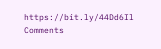https://bit.ly/44Dd6Il
Comments